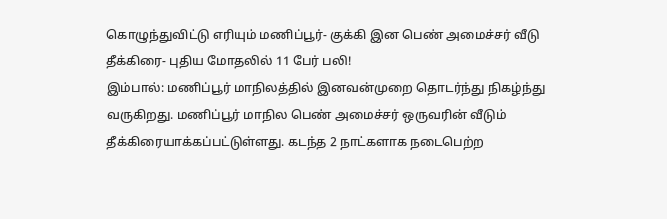கொழுந்துவிட்டு எரியும் மணிப்பூர்- குக்கி இன பெண் அமைச்சர் வீடு தீக்கிரை- புதிய மோதலில் 11 பேர் பலி!
இம்பால்: மணிப்பூர் மாநிலத்தில் இனவன்முறை தொடர்ந்து நிகழ்ந்து வருகிறது. மணிப்பூர் மாநில பெண் அமைச்சர் ஒருவரின் வீடும் தீக்கிரையாக்கப்பட்டுள்ளது. கடந்த 2 நாட்களாக நடைபெற்ற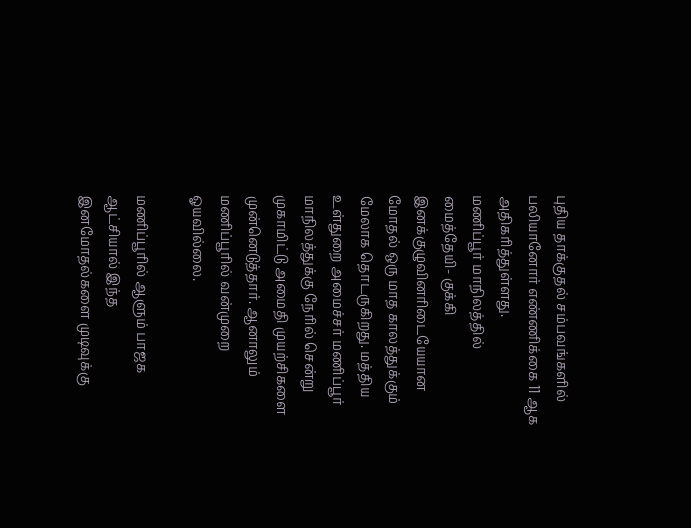புதிய தாக்குதல் சம்பவங்களில் பலியானோர் எண்ணிக்கை 11 ஆக அதிகரித்துள்ளது.
மணிப்பூர் மாநிலத்தில் மைத்தேயி- குக்கி இனக்குழுவினரிடையேயான மோதல் ஒரு மாத காலத்துக்கும் மேலாக தொடருகிறது. மத்திய உள்துறை அமைச்சர் மணிப்பூர் மாநிலத்துக்கு நேரில் சென்று முகாமிட்டு அமைதி முயற்சிகளை முன்னெடுத்தார். ஆனாலும் மணிப்பூரில் வன்முறை ஓயவில்லை.

மணிப்பூரில் ஆளும் பாஜக ஆட்சியால் இந்த இனமோதல்களை முடிவுக்கு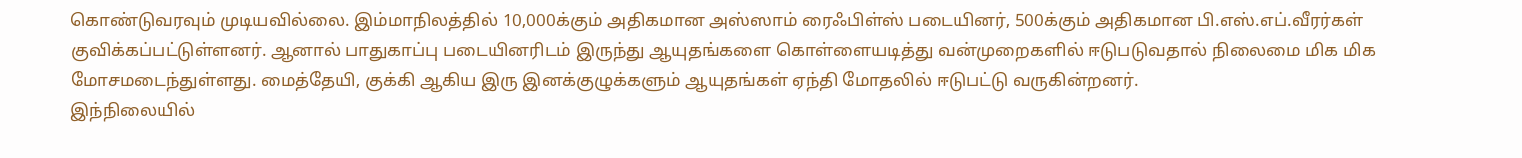கொண்டுவரவும் முடியவில்லை. இம்மாநிலத்தில் 10,000க்கும் அதிகமான அஸ்ஸாம் ரைஃபிள்ஸ் படையினர், 500க்கும் அதிகமான பி.எஸ்.எப்.வீரர்கள் குவிக்கப்பட்டுள்ளனர். ஆனால் பாதுகாப்பு படையினரிடம் இருந்து ஆயுதங்களை கொள்ளையடித்து வன்முறைகளில் ஈடுபடுவதால் நிலைமை மிக மிக மோசமடைந்துள்ளது. மைத்தேயி, குக்கி ஆகிய இரு இனக்குழுக்களும் ஆயுதங்கள் ஏந்தி மோதலில் ஈடுபட்டு வருகின்றனர்.
இந்நிலையில்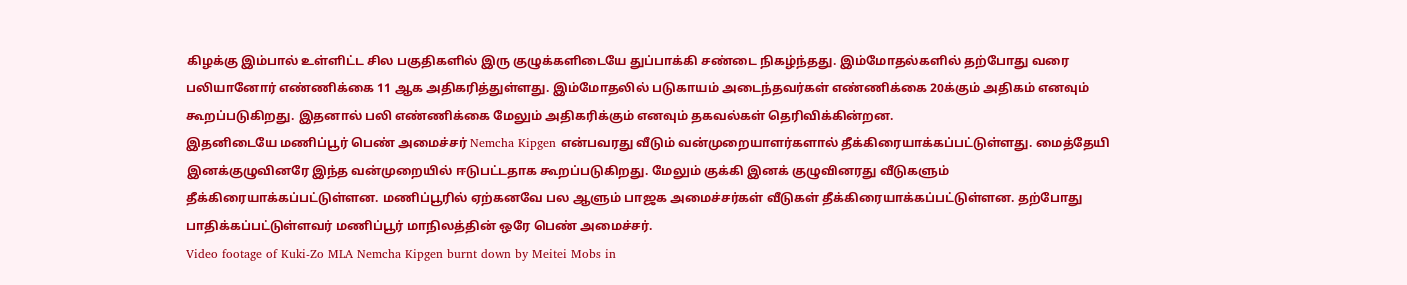கிழக்கு இம்பால் உள்ளிட்ட சில பகுதிகளில் இரு குழுக்களிடையே துப்பாக்கி சண்டை நிகழ்ந்தது. இம்மோதல்களில் தற்போது வரை பலியானோர் எண்ணிக்கை 11 ஆக அதிகரித்துள்ளது. இம்மோதலில் படுகாயம் அடைந்தவர்கள் எண்ணிக்கை 20க்கும் அதிகம் எனவும் கூறப்படுகிறது. இதனால் பலி எண்ணிக்கை மேலும் அதிகரிக்கும் எனவும் தகவல்கள் தெரிவிக்கின்றன.
இதனிடையே மணிப்பூர் பெண் அமைச்சர் Nemcha Kipgen என்பவரது வீடும் வன்முறையாளர்களால் தீக்கிரையாக்கப்பட்டுள்ளது. மைத்தேயி இனக்குழுவினரே இந்த வன்முறையில் ஈடுபட்டதாக கூறப்படுகிறது. மேலும் குக்கி இனக் குழுவினரது வீடுகளும் தீக்கிரையாக்கப்பட்டுள்ளன. மணிப்பூரில் ஏற்கனவே பல ஆளும் பாஜக அமைச்சர்கள் வீடுகள் தீக்கிரையாக்கப்பட்டுள்ளன. தற்போது பாதிக்கப்பட்டுள்ளவர் மணிப்பூர் மாநிலத்தின் ஒரே பெண் அமைச்சர்.
Video footage of Kuki-Zo MLA Nemcha Kipgen burnt down by Meitei Mobs in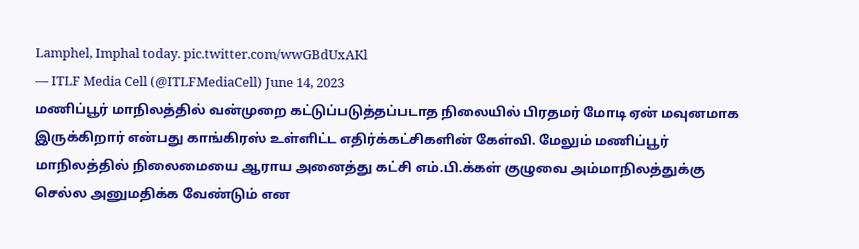Lamphel, Imphal today. pic.twitter.com/wwGBdUxAKl
— ITLF Media Cell (@ITLFMediaCell) June 14, 2023
மணிப்பூர் மாநிலத்தில் வன்முறை கட்டுப்படுத்தப்படாத நிலையில் பிரதமர் மோடி ஏன் மவுனமாக இருக்கிறார் என்பது காங்கிரஸ் உள்ளிட்ட எதிர்க்கட்சிகளின் கேள்வி. மேலும் மணிப்பூர் மாநிலத்தில் நிலைமையை ஆராய அனைத்து கட்சி எம்.பி.க்கள் குழுவை அம்மாநிலத்துக்கு செல்ல அனுமதிக்க வேண்டும் என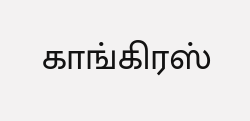காங்கிரஸ்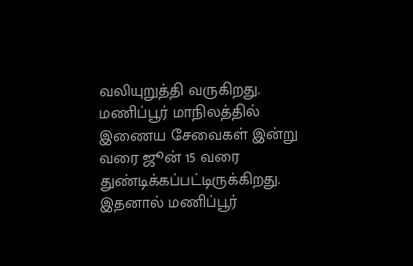வலியுறுத்தி வருகிறது. மணிப்பூர் மாநிலத்தில் இணைய சேவைகள் இன்று வரை ஜூன் 15 வரை துண்டிக்கப்பட்டிருக்கிறது. இதனால் மணிப்பூர்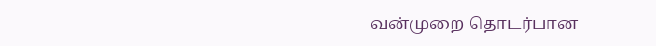வன்முறை தொடர்பான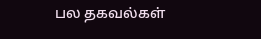பல தகவல்கள்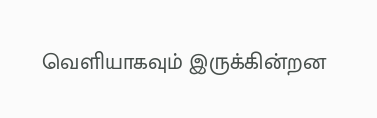வெளியாகவும் இருக்கின்றன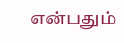என்பதும்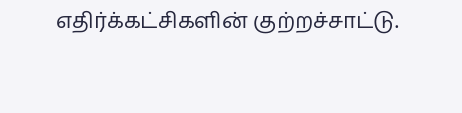எதிர்க்கட்சிகளின் குற்றச்சாட்டு.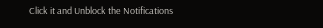Click it and Unblock the Notifications